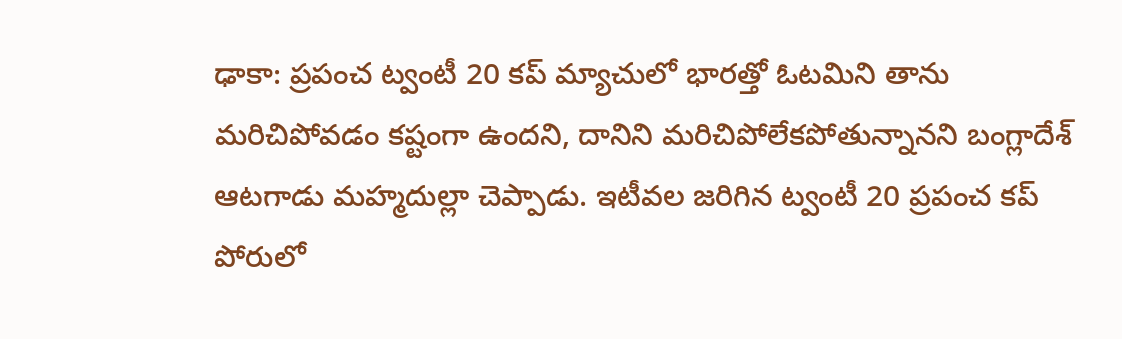ఢాకా: ప్రపంచ ట్వంటీ 20 కప్ మ్యాచులో భారత్తో ఓటమిని తాను మరిచిపోవడం కష్టంగా ఉందని, దానిని మరిచిపోలేకపోతున్నానని బంగ్లాదేశ్ ఆటగాడు మహ్మదుల్లా చెప్పాడు. ఇటీవల జరిగిన ట్వంటీ 20 ప్రపంచ కప్ పోరులో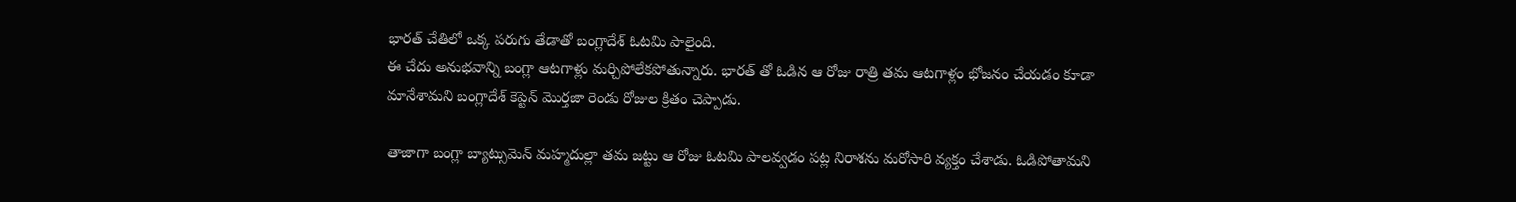భారత్ చేతిలో ఒక్క పరుగు తేడాతో బంగ్లాదేశ్ ఓటమి పాలైంది.
ఈ చేదు అనుభవాన్ని బంగ్లా ఆటగాళ్లు మర్చిపోలేకపోతున్నారు. భారత్ తో ఓడిన ఆ రోజు రాత్రి తమ ఆటగాళ్లం భోజనం చేయడం కూడా మానేశామని బంగ్లాదేశ్ కెప్టెన్ మొర్తజా రెండు రోజుల క్రితం చెప్పాడు.

తాజాగా బంగ్లా బ్యాట్సుమెన్ మహ్మదుల్లా తమ జట్టు ఆ రోజు ఓటమి పాలవ్వడం పట్ల నిరాశను మరోసారి వ్యక్తం చేశాడు. ఓడిపోతామని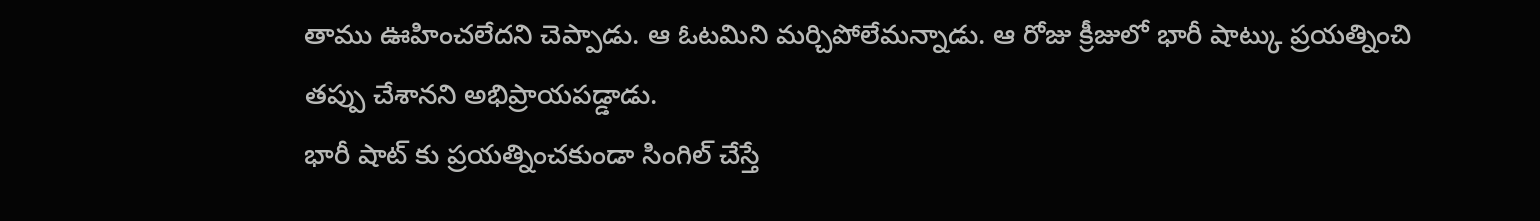తాము ఊహించలేదని చెప్పాడు. ఆ ఓటమిని మర్చిపోలేమన్నాడు. ఆ రోజు క్రీజులో భారీ షాట్కు ప్రయత్నించి తప్పు చేశానని అభిప్రాయపడ్డాడు.
భారీ షాట్ కు ప్రయత్నించకుండా సింగిల్ చేస్తే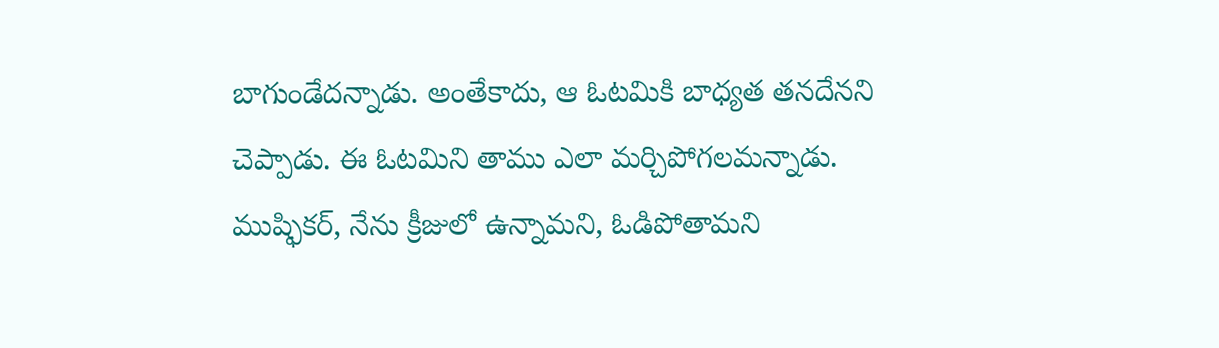బాగుండేదన్నాడు. అంతేకాదు, ఆ ఓటమికి బాధ్యత తనదేనని చెప్పాడు. ఈ ఓటమిని తాము ఎలా మర్చిపోగలమన్నాడు. ముష్ఫికర్, నేను క్రీజులో ఉన్నామని, ఓడిపోతామని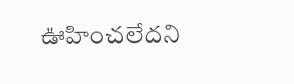ఊహించలేదని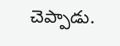చెప్పాడు.